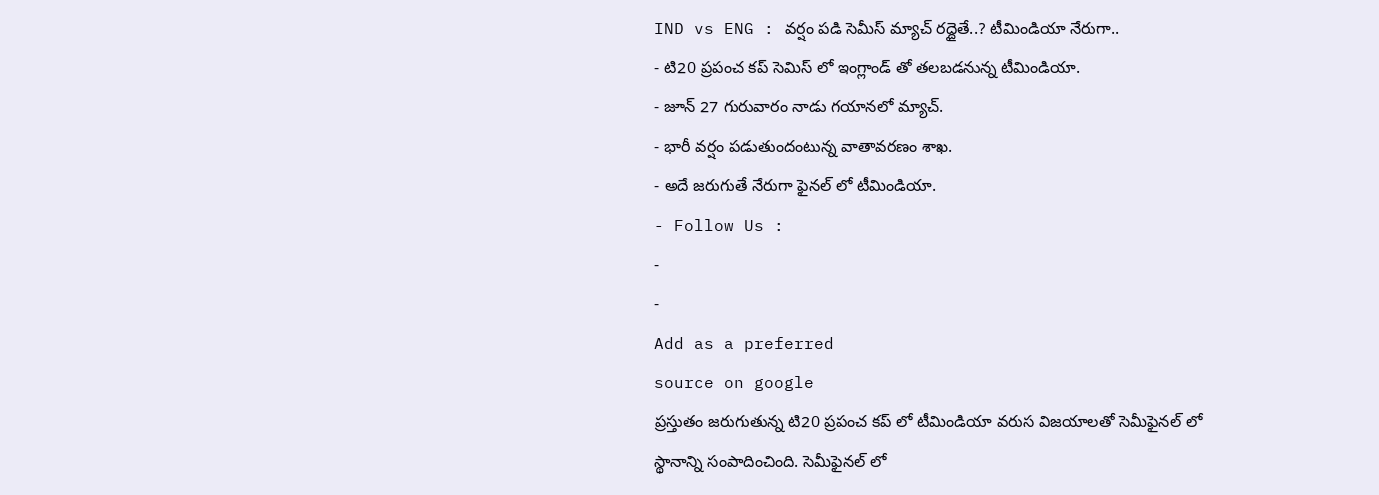IND vs ENG : వర్షం పడి సెమీస్ మ్యాచ్ రద్దైతే..? టీమిండియా నేరుగా..
- టి20 ప్రపంచ కప్ సెమిస్ లో ఇంగ్లాండ్ తో తలబడనున్న టీమిండియా.
- జూన్ 27 గురువారం నాడు గయానలో మ్యాచ్.
- భారీ వర్షం పడుతుందంటున్న వాతావరణం శాఖ.
- అదే జరుగుతే నేరుగా ఫైనల్ లో టీమిండియా.
- Follow Us :
-
-
Add as a preferred
source on google
ప్రస్తుతం జరుగుతున్న టి20 ప్రపంచ కప్ లో టీమిండియా వరుస విజయాలతో సెమీఫైనల్ లో స్థానాన్ని సంపాదించింది. సెమీఫైనల్ లో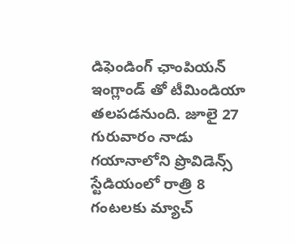డిఫెండింగ్ ఛాంపియన్ ఇంగ్లాండ్ తో టీమిండియా తలపడనుంది. జూలై 27 గురువారం నాడు గయానాలోని ప్రొవిడెన్స్ స్టేడియంలో రాత్రి 8 గంటలకు మ్యాచ్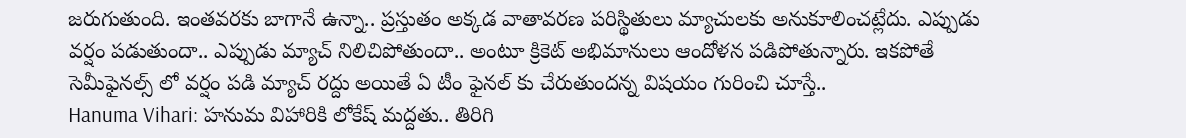జరుగుతుంది. ఇంతవరకు బాగానే ఉన్నా.. ప్రస్తుతం అక్కడ వాతావరణ పరిస్థితులు మ్యాచులకు అనుకూలించట్లేదు. ఎప్పుడు వర్షం పడుతుందా.. ఎప్పుడు మ్యాచ్ నిలిచిపోతుందా.. అంటూ క్రికెట్ అభిమానులు ఆందోళన పడిపోతున్నారు. ఇకపోతే సెమీఫైనల్స్ లో వర్షం పడి మ్యాచ్ రద్దు అయితే ఏ టీం ఫైనల్ కు చేరుతుందన్న విషయం గురించి చూస్తే..
Hanuma Vihari: హనుమ విహారికి లోకేష్ మద్దతు.. తిరిగి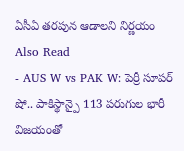ఏసీఏ తరపున ఆడాలని నిర్ణయం
Also Read
- AUS W vs PAK W: పెర్రీ సూపర్ షో.. పాకిస్థాన్పై 113 పరుగుల భారీ విజయంతో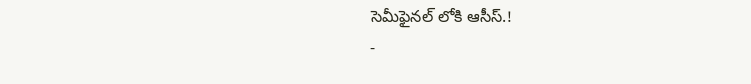సెమీఫైనల్ లోకి ఆసీస్.!
-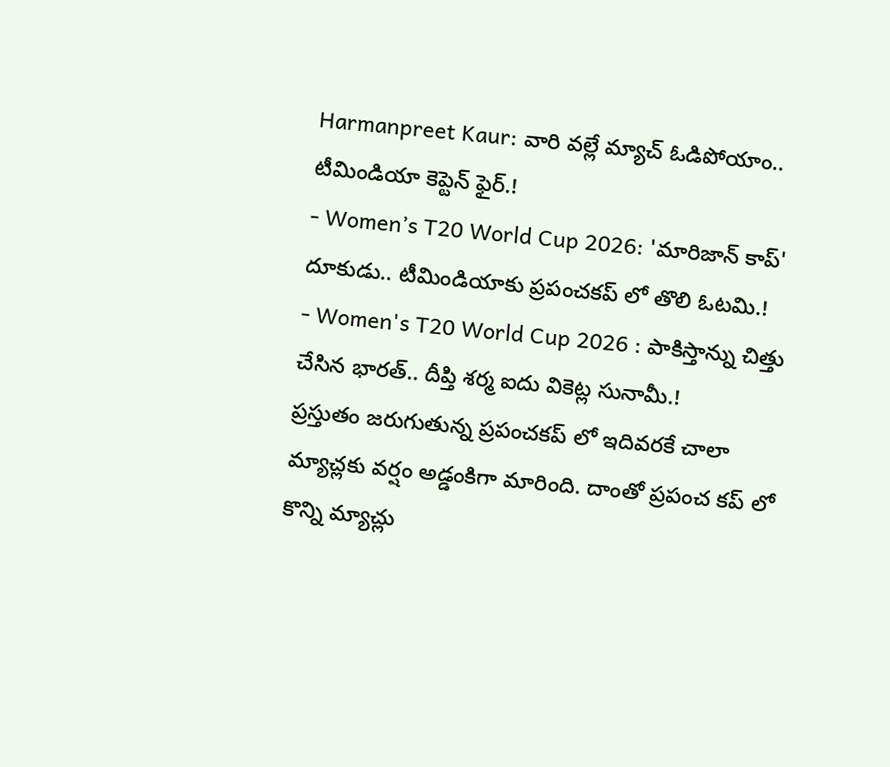Harmanpreet Kaur: వారి వల్లే మ్యాచ్ ఓడిపోయాం.. టీమిండియా కెప్టెన్ ఫైర్.!
- Women’s T20 World Cup 2026: 'మారిజాన్ కాప్' దూకుడు.. టీమిండియాకు ప్రపంచకప్ లో తొలి ఓటమి.!
- Women's T20 World Cup 2026 : పాకిస్తాన్ను చిత్తు చేసిన భారత్.. దీప్తి శర్మ ఐదు వికెట్ల సునామీ.!
ప్రస్తుతం జరుగుతున్న ప్రపంచకప్ లో ఇదివరకే చాలా మ్యాచ్లకు వర్షం అడ్డంకిగా మారింది. దాంతో ప్రపంచ కప్ లో కొన్ని మ్యాచ్లు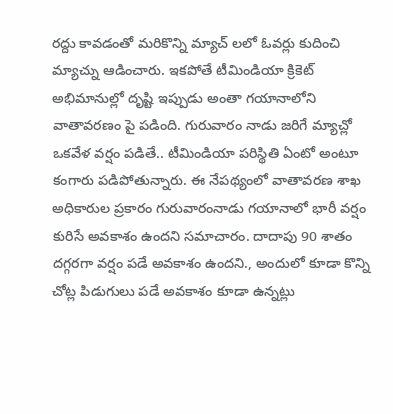రద్దు కావడంతో మరికొన్ని మ్యాచ్ లలో ఓవర్లు కుదించి మ్యాచ్ను ఆడించారు. ఇకపోతే టీమిండియా క్రికెట్ అభిమానుల్లో దృష్టి ఇప్పుడు అంతా గయానాలోని వాతావరణం పై పడింది. గురువారం నాడు జరిగే మ్యాచ్లో ఒకవేళ వర్షం పడితే.. టీమిండియా పరిస్థితి ఏంటో అంటూ కంగారు పడిపోతున్నారు. ఈ నేపథ్యంలో వాతావరణ శాఖ అధికారుల ప్రకారం గురువారంనాడు గయానాలో భారీ వర్షం కురిసే అవకాశం ఉందని సమాచారం. దాదాపు 90 శాతం దగ్గరగా వర్షం పడే అవకాశం ఉందని., అందులో కూడా కొన్ని చోట్ల పిడుగులు పడే అవకాశం కూడా ఉన్నట్లు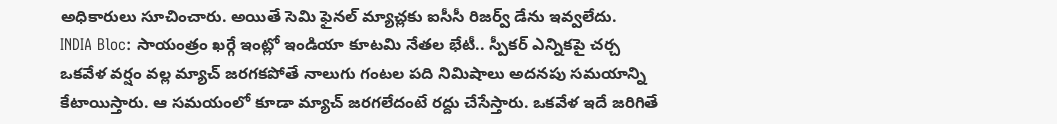అధికారులు సూచించారు. అయితే సెమి ఫైనల్ మ్యాచ్లకు ఐసీసీ రిజర్వ్ డేను ఇవ్వలేదు.
INDIA Bloc: సాయంత్రం ఖర్గే ఇంట్లో ఇండియా కూటమి నేతల భేటీ.. స్పీకర్ ఎన్నికపై చర్చ
ఒకవేళ వర్షం వల్ల మ్యాచ్ జరగకపోతే నాలుగు గంటల పది నిమిషాలు అదనపు సమయాన్ని కేటాయిస్తారు. ఆ సమయంలో కూడా మ్యాచ్ జరగలేదంటే రద్దు చేసేస్తారు. ఒకవేళ ఇదే జరిగితే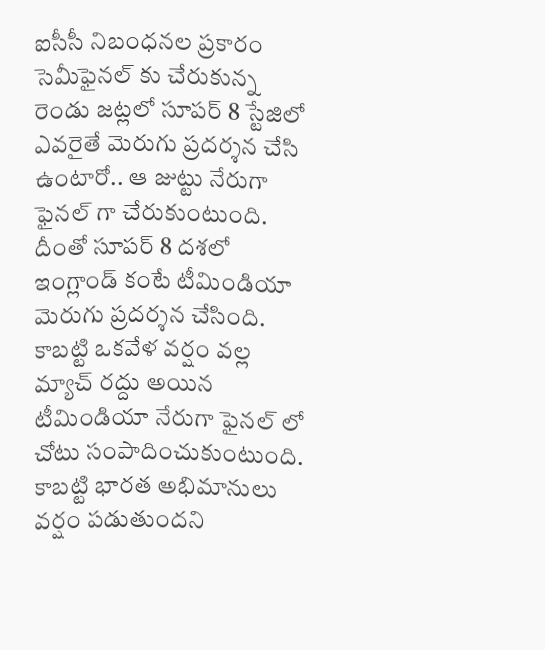ఐసీసీ నిబంధనల ప్రకారం సెమీఫైనల్ కు చేరుకున్న రెండు జట్లలో సూపర్ 8 స్టేజిలో ఎవరైతే మెరుగు ప్రదర్శన చేసి ఉంటారో.. ఆ జుట్టు నేరుగా ఫైనల్ గా చేరుకుంటుంది. దీంతో సూపర్ 8 దశలో ఇంగ్లాండ్ కంటే టీమిండియా మెరుగు ప్రదర్శన చేసింది. కాబట్టి ఒకవేళ వర్షం వల్ల మ్యాచ్ రద్దు అయిన టీమిండియా నేరుగా ఫైనల్ లో చోటు సంపాదించుకుంటుంది. కాబట్టి భారత అభిమానులు వర్షం పడుతుందని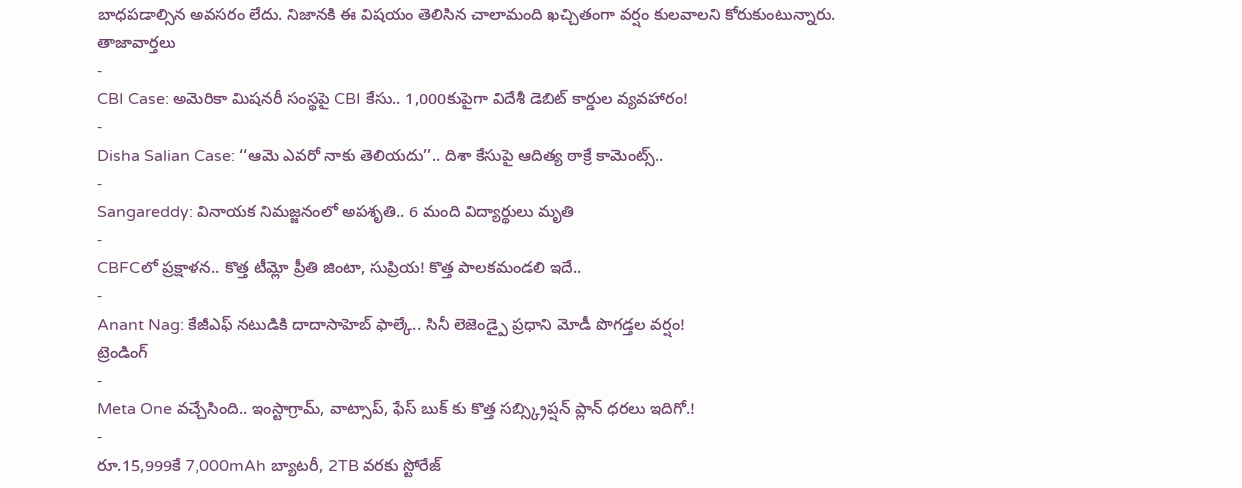బాధపడాల్సిన అవసరం లేదు. నిజానకి ఈ విషయం తెలిసిన చాలామంది ఖచ్చితంగా వర్షం కులవాలని కోరుకుంటున్నారు.
తాజావార్తలు
-
CBI Case: అమెరికా మిషనరీ సంస్థపై CBI కేసు.. 1,000కుపైగా విదేశీ డెబిట్ కార్డుల వ్యవహారం!
-
Disha Salian Case: ‘‘ఆమె ఎవరో నాకు తెలియదు’’.. దిశా కేసుపై ఆదిత్య ఠాక్రే కామెంట్స్..
-
Sangareddy: వినాయక నిమజ్జనంలో అపశృతి.. 6 మంది విద్యార్థులు మృతి
-
CBFCలో ప్రక్షాళన.. కొత్త టీమ్లో ప్రీతి జింటా, సుప్రియ! కొత్త పాలకమండలి ఇదే..
-
Anant Nag: కేజీఎఫ్ నటుడికి దాదాసాహెబ్ ఫాల్కే.. సినీ లెజెండ్పై ప్రధాని మోడీ పొగడ్తల వర్షం!
ట్రెండింగ్
-
Meta One వచ్చేసింది.. ఇంస్టాగ్రామ్, వాట్సాప్, ఫేస్ బుక్ కు కొత్త సబ్స్క్రిప్షన్ ప్లాన్ ధరలు ఇదిగో.!
-
రూ.15,999కే 7,000mAh బ్యాటరీ, 2TB వరకు స్టోరేజ్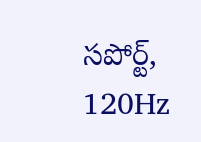సపోర్ట్, 120Hz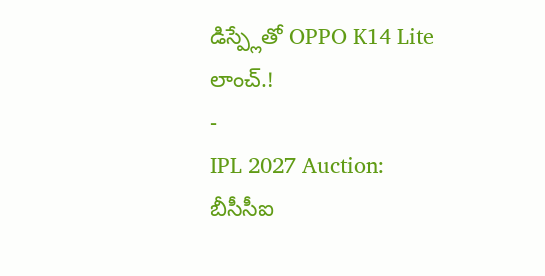డిస్ప్లేతో OPPO K14 Lite లాంచ్.!
-
IPL 2027 Auction: బీసీసీఐ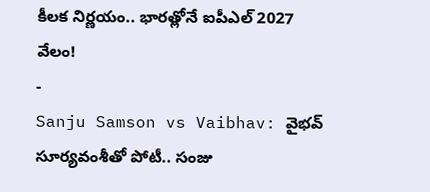కీలక నిర్ణయం.. భారత్లోనే ఐపీఎల్ 2027 వేలం!
-
Sanju Samson vs Vaibhav: వైభవ్ సూర్యవంశీతో పోటీ.. సంజు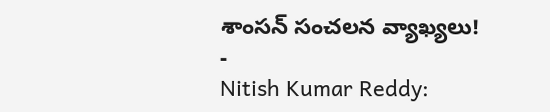శాంసన్ సంచలన వ్యాఖ్యలు!
-
Nitish Kumar Reddy: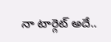నా టార్గెట్ అదే..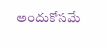అందుకోసమే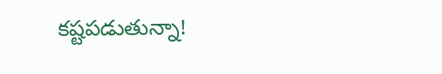కష్టపడుతున్నా!